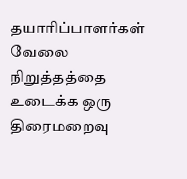தயாரிப்பாளர்கள் வேலை நிறுத்தத்தை உடைக்க ஒரு திரைமறைவு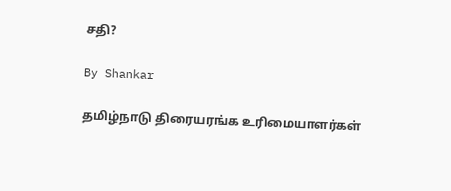சதி?

By Shankar

தமிழ்நாடு திரையரங்க உரிமையாளர்கள்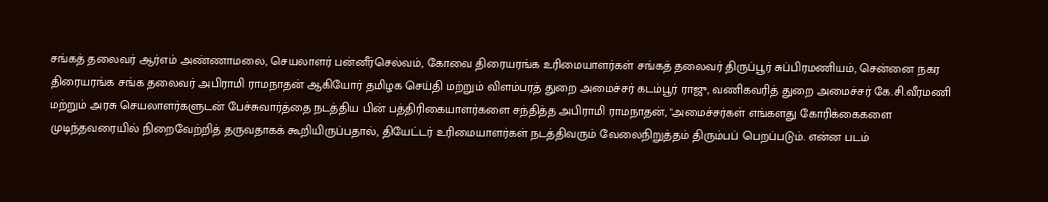சங்கத் தலைவர் ஆர்எம் அண்ணாமலை, செயலாளர் பன்னீர்செல்வம், கோவை திரையரங்க உரிமையாளர்கள் சங்கத் தலைவர் திருப்பூர் சுப்பிரமணியம், சென்னை நகர திரையரங்க சங்க தலைவர் அபிராமி ராமநாதன் ஆகியோர் தமிழக செய்தி மற்றும் விளம்பரத் துறை அமைச்சர் கடம்பூர் ராஜு, வணிகவரித் துறை அமைச்சர் கே.சி.வீரமணி மற்றும் அரசு செயலாளர்களுடன் பேச்சுவார்த்தை நடத்திய பின் பத்திரிகையாளர்களை சந்தித்த அபிராமி ராமநாதன், "அமைச்சர்கள் எங்களது கோரிக்கைகளை முடிந்தவரையில் நிறைவேற்றித் தருவதாகக் கூறியிருப்பதால், தியேட்டர் உரிமையாளர்கள் நடத்திவரும் வேலைநிறுத்தம் திரும்பப் பெறப்படும். என்ன படம்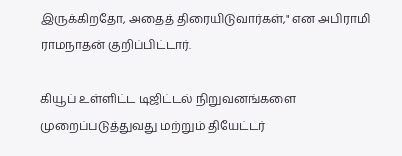இருக்கிறதோ, அதைத் திரையிடுவார்கள்," என அபிராமி ராமநாதன் குறிப்பிட்டார்.

கியூப் உள்ளிட்ட டிஜிட்டல் நிறுவனங்களை முறைப்படுத்துவது மற்றும் தியேட்டர்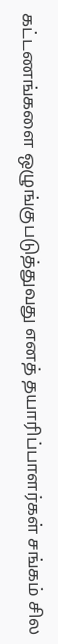கட்டணங்களை ஒழுங்குபடுத்துவது எனத் தயாரிப்பாளர்கள் சங்கம் சில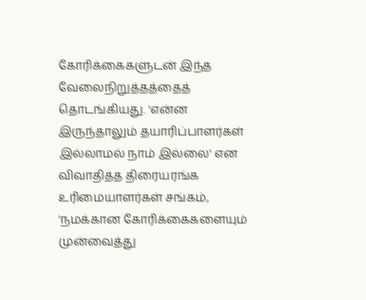கோரிக்கைகளுடன் இந்த வேலைநிறுத்தத்தைத் தொடங்கியது. 'என்ன இருந்தாலும் தயாரிப்பாளர்கள் இல்லாமல் நாம் இல்லை' என விவாதித்த திரையரங்க உரிமையாளர்கள் சங்கம், 'நமக்கான கோரிக்கைகளையும் முன்வைத்து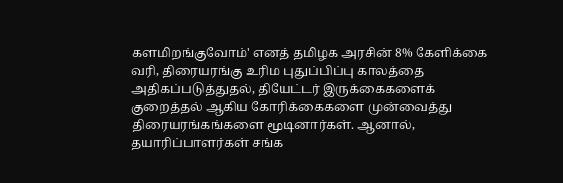களமிறங்குவோம்' எனத் தமிழக அரசின் 8% கேளிக்கை வரி, திரையரங்கு உரிம புதுப்பிப்பு காலத்தை அதிகப்படுத்துதல், தியேட்டர் இருக்கைகளைக் குறைத்தல் ஆகிய கோரிக்கைகளை முன்வைத்து திரையரங்கங்களை மூடினார்கள். ஆனால், தயாரிப்பாளர்கள் சங்க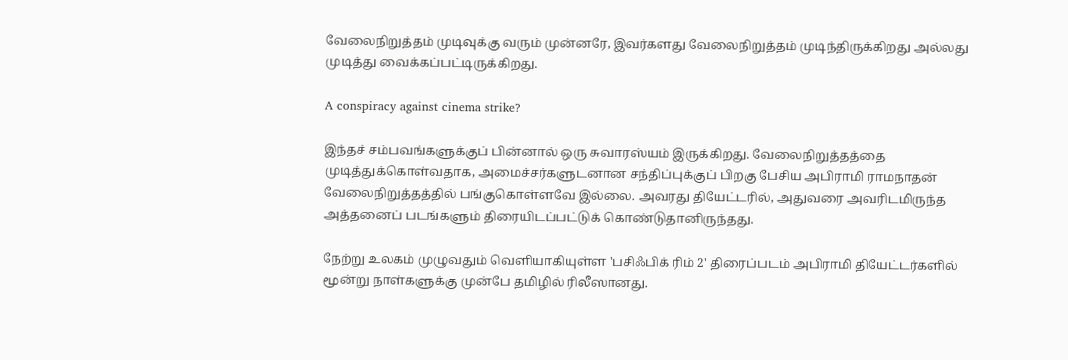வேலைநிறுத்தம் முடிவுக்கு வரும் முன்னரே, இவர்களது வேலைநிறுத்தம் முடிந்திருக்கிறது அல்லது முடித்து வைக்கப்பட்டிருக்கிறது.

A conspiracy against cinema strike?

இந்தச் சம்பவங்களுக்குப் பின்னால் ஒரு சுவாரஸ்யம் இருக்கிறது. வேலைநிறுத்தத்தை முடித்துக்கொள்வதாக, அமைச்சர்களுடனான சந்திப்புக்குப் பிறகு பேசிய அபிராமி ராமநாதன் வேலைநிறுத்தத்தில் பங்குகொள்ளவே இல்லை. அவரது தியேட்டரில், அதுவரை அவரிடமிருந்த அத்தனைப் படங்களும் திரையிடப்பட்டுக் கொண்டுதானிருந்தது.

நேற்று உலகம் முழுவதும் வெளியாகியுள்ள 'பசிஃபிக் ரிம் 2' திரைப்படம் அபிராமி தியேட்டர்களில் மூன்று நாள்களுக்கு முன்பே தமிழில் ரிலீஸானது.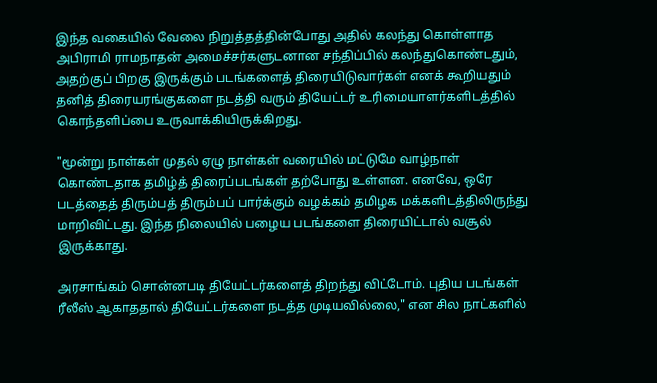இந்த வகையில் வேலை நிறுத்தத்தின்போது அதில் கலந்து கொள்ளாத அபிராமி ராமநாதன் அமைச்சர்களுடனான சந்திப்பில் கலந்துகொண்டதும், அதற்குப் பிறகு இருக்கும் படங்களைத் திரையிடுவார்கள் எனக் கூறியதும் தனித் திரையரங்குகளை நடத்தி வரும் தியேட்டர் உரிமையாளர்களிடத்தில் கொந்தளிப்பை உருவாக்கியிருக்கிறது.

"மூன்று நாள்கள் முதல் ஏழு நாள்கள் வரையில் மட்டுமே வாழ்நாள் கொண்டதாக தமிழ்த் திரைப்படங்கள் தற்போது உள்ளன. எனவே, ஒரே படத்தைத் திரும்பத் திரும்பப் பார்க்கும் வழக்கம் தமிழக மக்களிடத்திலிருந்து மாறிவிட்டது. இந்த நிலையில் பழைய படங்களை திரையிட்டால் வசூல் இருக்காது.

அரசாங்கம் சொன்னபடி தியேட்டர்களைத் திறந்து விட்டோம். புதிய படங்கள் ரீலீஸ் ஆகாததால் தியேட்டர்களை நடத்த முடியவில்லை," என சில நாட்களில்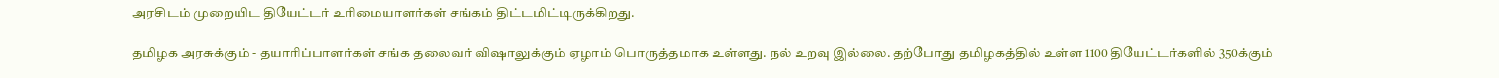அரசிடம் முறையிட தியேட்டர் உரிமையாளர்கள் சங்கம் திட்டமிட்டிருக்கிறது.

தமிழக அரசுக்கும் - தயாரிப்பாளர்கள் சங்க தலைவர் விஷாலுக்கும் ஏழாம் பொருத்தமாக உள்ளது. நல் உறவு இல்லை. தற்போது தமிழகத்தில் உள்ள 1100 தியேட்டர்களில் 350க்கும்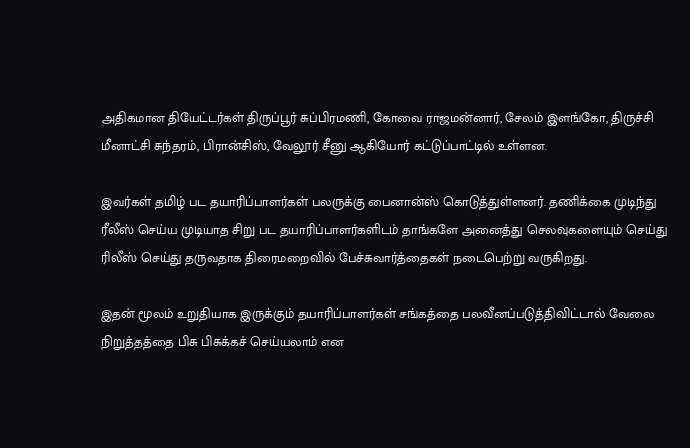அதிகமான தியேட்டர்கள் திருப்பூர் சுப்பிரமணி, கோவை ராஜமன்னார், சேலம் இளங்கோ, திருச்சி மீனாட்சி சுந்தரம், பிரான்சிஸ், வேலூர் சீனு ஆகியோர் கட்டுப்பாட்டில் உள்ளன.

இவர்கள் தமிழ் பட தயாரிப்பாளர்கள் பலருக்கு பைனான்ஸ் கொடுத்துள்ளனர். தணிக்கை முடிந்து ரீலீஸ் செய்ய முடியாத சிறு பட தயாரிப்பாளர்களிடம் தாங்களே அனைத்து செலவுகளையும் செய்து ரிலீஸ் செய்து தருவதாக திரைமறைவில் பேச்சுவார்த்தைகள் நடைபெற்று வருகிறது.

இதன் மூலம் உறுதியாக இருக்கும் தயாரிப்பாளர்கள் சங்கத்தை பலவீனப்படுத்திவிட்டால் வேலை நிறுத்தத்தை பிசு பிசுக்கச் செய்யலாம் என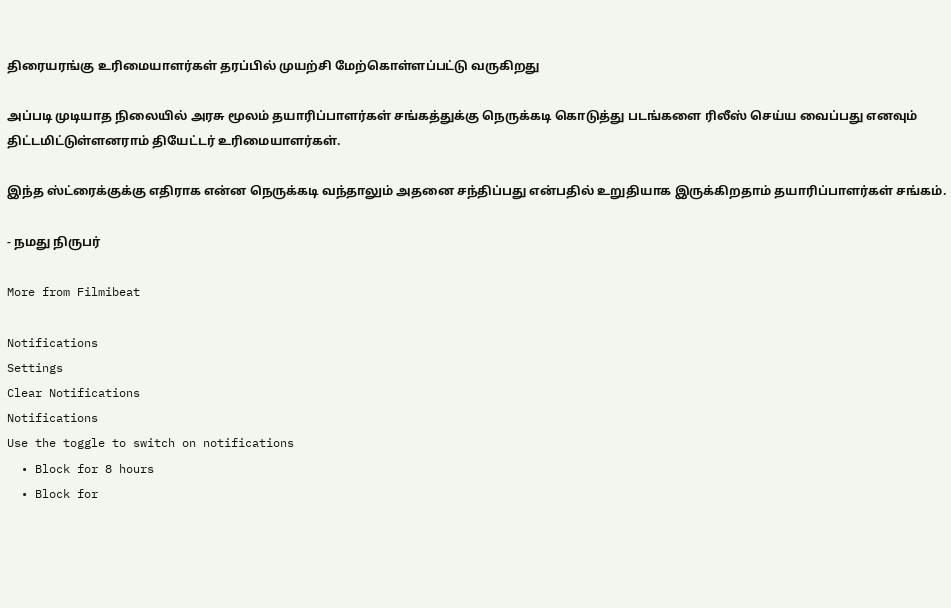திரையரங்கு உரிமையாளர்கள் தரப்பில் முயற்சி மேற்கொள்ளப்பட்டு வருகிறது

அப்படி முடியாத நிலையில் அரசு மூலம் தயாரிப்பாளர்கள் சங்கத்துக்கு நெருக்கடி கொடுத்து படங்களை ரிலீஸ் செய்ய வைப்பது எனவும் திட்டமிட்டுள்ளனராம் தியேட்டர் உரிமையாளர்கள்.

இந்த ஸ்ட்ரைக்குக்கு எதிராக என்ன நெருக்கடி வந்தாலும் அதனை சந்திப்பது என்பதில் உறுதியாக இருக்கிறதாம் தயாரிப்பாளர்கள் சங்கம்.

- நமது நிருபர்

More from Filmibeat

Notifications
Settings
Clear Notifications
Notifications
Use the toggle to switch on notifications
  • Block for 8 hours
  • Block for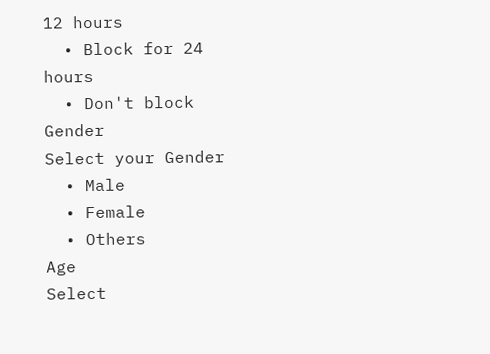12 hours
  • Block for 24 hours
  • Don't block
Gender
Select your Gender
  • Male
  • Female
  • Others
Age
Select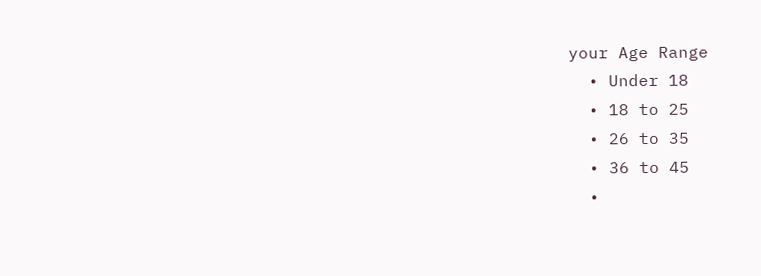your Age Range
  • Under 18
  • 18 to 25
  • 26 to 35
  • 36 to 45
  •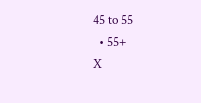45 to 55
  • 55+
X